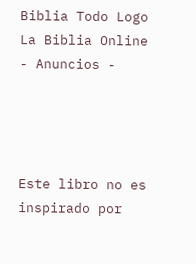Biblia Todo Logo
La Biblia Online
- Anuncios -




Este libro no es inspirado por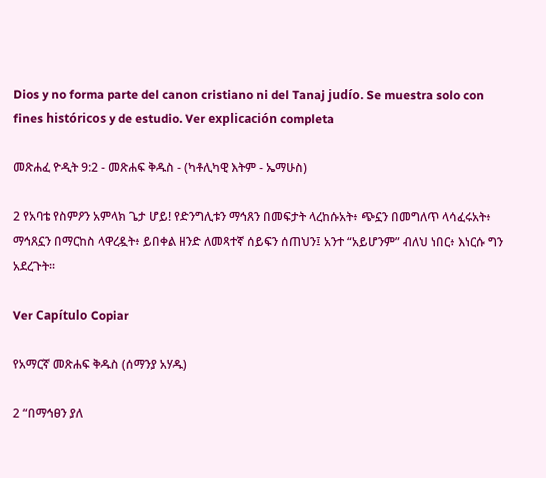Dios y no forma parte del canon cristiano ni del Tanaj judío. Se muestra solo con fines históricos y de estudio. Ver explicación completa

መጽሐፈ ዮዲት 9:2 - መጽሐፍ ቅዱስ - (ካቶሊካዊ እትም - ኤማሁስ)

2 የአባቴ የስምዖን አምላክ ጌታ ሆይ! የድንግሊቱን ማኅጸን በመፍታት ላረከሱአት፥ ጭኗን በመግለጥ ላሳፈሩአት፥ ማኅጸኗን በማርከስ ላዋረዷት፥ ይበቀል ዘንድ ለመጻተኛ ሰይፍን ሰጠህን፤ አንተ “አይሆንም” ብለህ ነበር፥ እነርሱ ግን አደረጉት።

Ver Capítulo Copiar

የአማርኛ መጽሐፍ ቅዱስ (ሰማንያ አሃዱ)

2 “በማኅፀን ያለ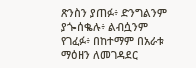ጽንስን ያጠፉ፥ ድንግልንም ያጐሰቈሉ፥ ልብሷንም የገፈፉ፥ በከተማም በአራቱ ማዕዘን ለመገዳደር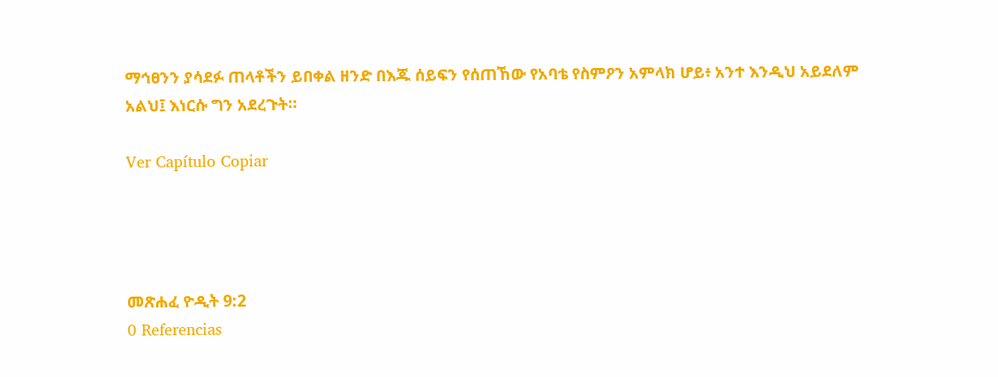ማኅፀንን ያሳደፉ ጠላቶችን ይበቀል ዘንድ በእጁ ሰይፍን የሰጠኸው የአባቴ የስምዖን አምላክ ሆይ፥ አንተ እንዲህ አይደለም አልህ፤ እነርሱ ግን አደረጉት።

Ver Capítulo Copiar




መጽሐፈ ዮዲት 9:2
0 Referencias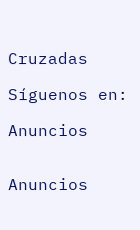Cruzadas

Síguenos en:

Anuncios


Anuncios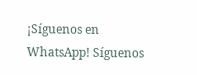¡Síguenos en WhatsApp! Síguenos